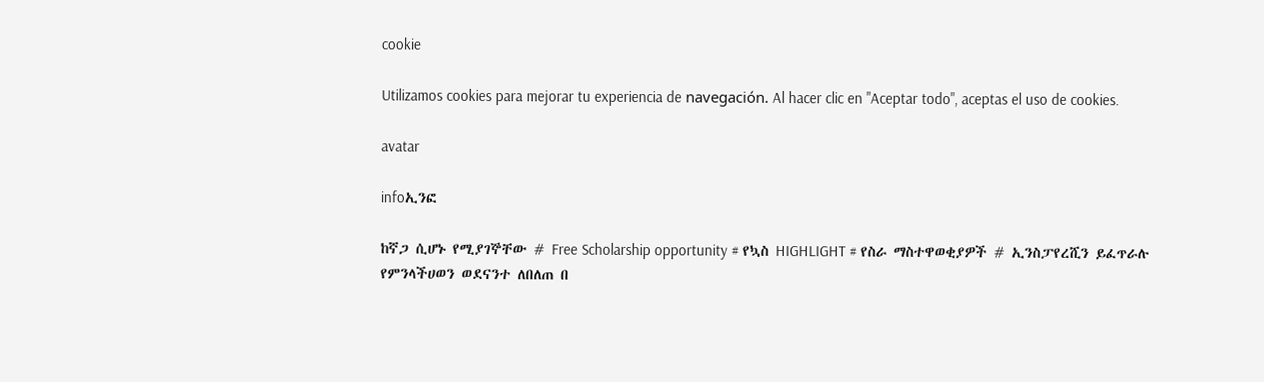cookie

Utilizamos cookies para mejorar tu experiencia de navegación. Al hacer clic en "Aceptar todo", aceptas el uso de cookies.

avatar

infoኢንፎ

ከኛጋ ሲሆኑ የሚያገኞቸው # Free Scholarship opportunity # የኳስ HIGHLIGHT # የስራ ማስተዋወቂያዎች # ኢንስፓየረሺን ይፈጥራሉ የምንላችሀወን ወደናንተ ለበለጠ በ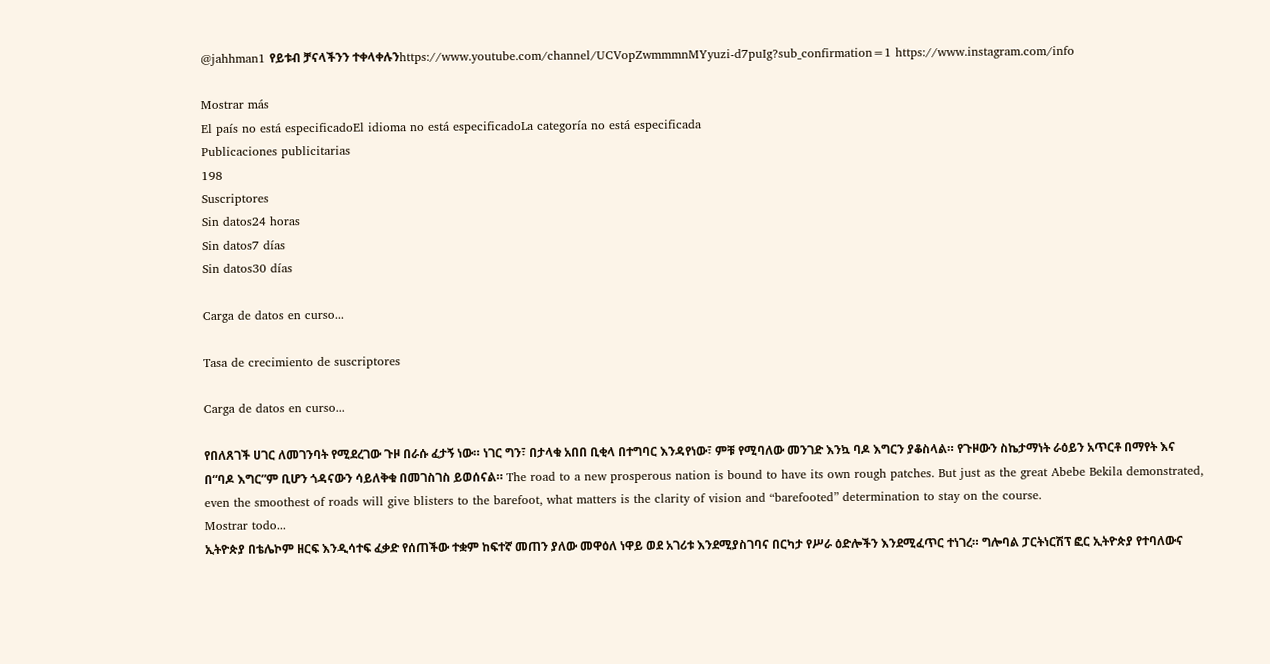@jahhman1 የይቱብ ቻናላችንን ተቀላቀሉንhttps://www.youtube.com/channel/UCVopZwmmmnMYyuzi-d7puIg?sub_confirmation=1 https://www.instagram.com/info

Mostrar más
El país no está especificadoEl idioma no está especificadoLa categoría no está especificada
Publicaciones publicitarias
198
Suscriptores
Sin datos24 horas
Sin datos7 días
Sin datos30 días

Carga de datos en curso...

Tasa de crecimiento de suscriptores

Carga de datos en curso...

የበለጸገች ሀገር ለመገንባት የሚደረገው ጉዞ በራሱ ፈታኝ ነው። ነገር ግን፣ በታላቁ አበበ ቢቂላ በተግባር እንዳየነው፣ ምቹ የሚባለው መንገድ እንኳ ባዶ እግርን ያቆስላል። የጉዞውን ስኬታማነት ራዕይን አጥርቶ በማየት እና በ“ባዶ እግር”ም ቢሆን ጎዳናውን ሳይለቅቁ በመገስገስ ይወሰናል። The road to a new prosperous nation is bound to have its own rough patches. But just as the great Abebe Bekila demonstrated, even the smoothest of roads will give blisters to the barefoot, what matters is the clarity of vision and “barefooted” determination to stay on the course.
Mostrar todo...
ኢትዮጵያ በቴሌኮም ዘርፍ እንዲሳተፍ ፈቃድ የሰጠችው ተቋም ከፍተኛ መጠን ያለው መዋዕለ ነዋይ ወደ አገሪቱ እንደሚያስገባና በርካታ የሥራ ዕድሎችን እንደሚፈጥር ተነገረ። ግሎባል ፓርትነርሽፕ ፎር ኢትዮጵያ የተባለውና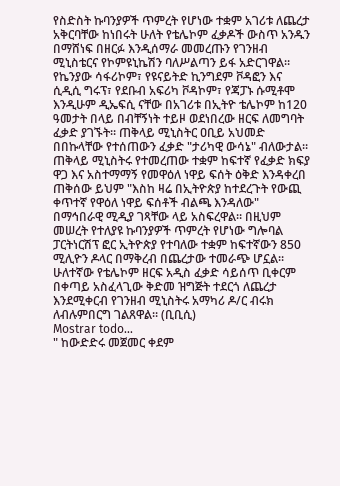የስድስት ኩባንያዎች ጥምረት የሆነው ተቋም አገሪቱ ለጨረታ አቅርባቸው ከነበሩት ሁለት የቴሌኮም ፈቃዶች ውስጥ አንዱን በማሸነፍ በዘርፉ እንዲሰማራ መመረጡን የገንዘብ ሚኒስቴርና የኮምዩኒኬሽን ባለሥልጣን ይፋ አድርገዋል። የኬንያው ሳፋሪኮም፣ የዩናይትድ ኪንግደም ቮዳፎን እና ሲዲሲ ግሩፕ፣ የደቡብ አፍሪካ ቮዳኮም፣ የጃፓኑ ሱሚቶሞ እንዲሁም ዲኤፍሲ ናቸው በአገሪቱ በኢትዮ ቴሌኮም ከ120 ዓመታት በላይ በብቸኝነት ተይዞ ወደነበረው ዘርፍ ለመግባት ፈቃድ ያገኙት። ጠቅላይ ሚኒስትር ዐቢይ አህመድ በበኩላቸው የተሰጠውን ፈቃድ "ታሪካዊ ውሳኔ" ብለውታል። ጠቅላይ ሚኒስትሩ የተመረጠው ተቋም ከፍተኛ የፈቃድ ክፍያ ዋጋ እና አስተማማኝ የመዋዕለ ነዋይ ፍሰት ዕቅድ እንዳቀረበ ጠቅሰው ይህም "እስከ ዛሬ በኢትዮጵያ ከተደረጉት የውጪ ቀጥተኛ የዋዕለ ነዋይ ፍሰቶች ብልጫ እንዳለው" በማኅበራዊ ሚዲያ ገጻቸው ላይ አስፍረዋል። በዚህም መሠረት የተለያዩ ኩባንያዎች ጥምረት የሆነው ግሎባል ፓርትነርሽፕ ፎር ኢትዮጵያ የተባለው ተቋም ከፍተኛውን 850 ሚሊዮን ዶላር በማቅረብ በጨረታው ተመራጭ ሆኗል። ሁለተኛው የቴሌኮም ዘርፍ አዲስ ፈቃድ ሳይሰጥ ቢቀርም በቀጣይ አስፈላጊው ቅድመ ዝግጅት ተደርጎ ለጨረታ እንደሚቀርብ የገንዘብ ሚኒስትሩ አማካሪ ዶ/ር ብሩክ ለብሉምበርግ ገልጸዋል። (ቢቢሲ)
Mostrar todo...
" ከውድድሩ መጀመር ቀደም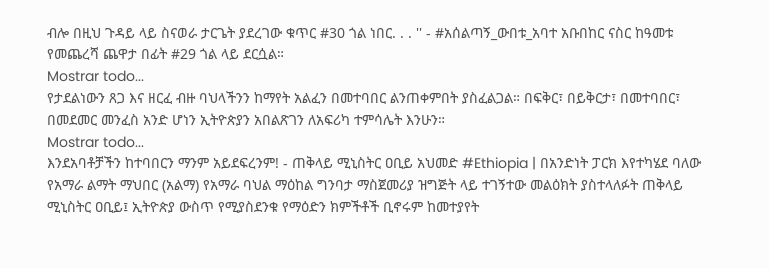ብሎ በዚህ ጉዳይ ላይ ስናወራ ታርጌት ያደረገው ቁጥር #30 ጎል ነበር. . . '' - #አሰልጣኝ_ውበቱ_አባተ አቡበከር ናስር ከዓመቱ የመጨረሻ ጨዋታ በፊት #29 ጎል ላይ ደርሷል።
Mostrar todo...
የታደልነውን ጸጋ እና ዘርፈ ብዙ ባህላችንን ከማየት አልፈን በመተባበር ልንጠቀምበት ያስፈልጋል። በፍቅር፣ በይቅርታ፣ በመተባበር፣ በመደመር መንፈስ አንድ ሆነን ኢትዮጵያን አበልጽገን ለአፍሪካ ተምሳሌት እንሁን።
Mostrar todo...
እንደአባቶቻችን ከተባበርን ማንም አይደፍረንም! - ጠቅላይ ሚኒስትር ዐቢይ አህመድ #Ethiopia | በአንድነት ፓርክ እየተካሄደ ባለው የአማራ ልማት ማህበር (አልማ) የአማራ ባህል ማዕከል ግንባታ ማስጀመሪያ ዝግጅት ላይ ተገኝተው መልዕክት ያስተላለፉት ጠቅላይ ሚኒስትር ዐቢይ፤ ኢትዮጵያ ውስጥ የሚያስደንቁ የማዕድን ክምችቶች ቢኖሩም ከመተያየት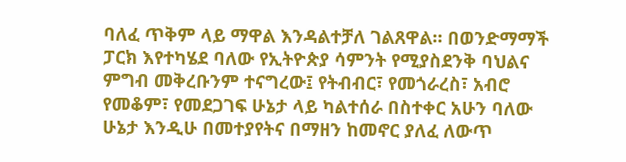ባለፈ ጥቅም ላይ ማዋል እንዳልተቻለ ገልጸዋል። በወንድማማች ፓርክ እየተካሄደ ባለው የኢትዮጵያ ሳምንት የሚያስደንቅ ባህልና ምግብ መቅረቡንም ተናግረው፤ የትብብር፣ የመጎራረስ፣ አብሮ የመቆም፣ የመደጋገፍ ሁኔታ ላይ ካልተሰራ በስተቀር አሁን ባለው ሁኔታ እንዲሁ በመተያየትና በማዘን ከመኖር ያለፈ ለውጥ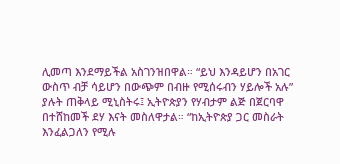ሊመጣ እንደማይችል አስገንዝበዋል። “ይህ እንዳይሆን በአገር ውስጥ ብቻ ሳይሆን በውጭም በብዙ የሚሰሩብን ሃይሎች አሉ” ያሉት ጠቅላይ ሚኒስትሩ፤ ኢትዮጵያን የሃብታም ልጅ በጀርባዋ በተሸከመች ደሃ እናት መስለዋታል። “ከኢትዮጵያ ጋር መስራት እንፈልጋለን የሚሉ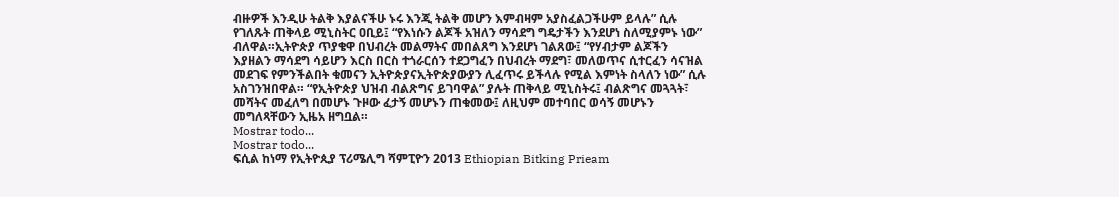ብዙዎች እንዲሁ ትልቅ እያልናችሁ ኑሩ እንጂ ትልቅ መሆን እምብዛም አያስፈልጋችሁም ይላሉ” ሲሉ የገለጹት ጠቅላይ ሚኒስትር ዐቢይ፤ “የእነሱን ልጆች አዝለን ማሳደግ ግዴታችን እንደሆነ ስለሚያምኑ ነው” ብለዋል።ኢትዮጵያ ጥያቄዋ በህብረት መልማትና መበልጸግ እንደሆነ ገልጸው፤ “የሃብታም ልጆችን እያዘልን ማሳደግ ሳይሆን እርስ በርስ ተጎራርሰን ተደጋግፈን በህብረት ማደግ፣ መለወጥና ሲተርፈን ሳናዝል መደገፍ የምንችልበት ቁመናን ኢትዮጵያናኢትዮጵያውያን ሊፈጥሩ ይችላሉ የሚል እምነት ስላለን ነው” ሲሉ አስገንዝበዋል። “የኢትዮጵያ ህዝብ ብልጽግና ይገባዋል” ያሉት ጠቅላይ ሚኒስትሩ፤ ብልጽግና መጓጓት፣ መሻትና መፈለግ በመሆኑ ጉዞው ፈታኝ መሆኑን ጠቁመው፤ ለዚህም መተባበር ወሳኝ መሆኑን መግለጻቸውን ኢዜአ ዘግቧል።
Mostrar todo...
Mostrar todo...
ፍሲል ከነማ የኢትዮጲያ ፕሪሜሊግ ሻምፒዮን 2013 Ethiopian Bitking Prieam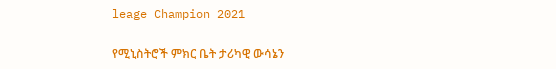leage Champion 2021

የሚኒስትሮች ምክር ቤት ታሪካዊ ውሳኔን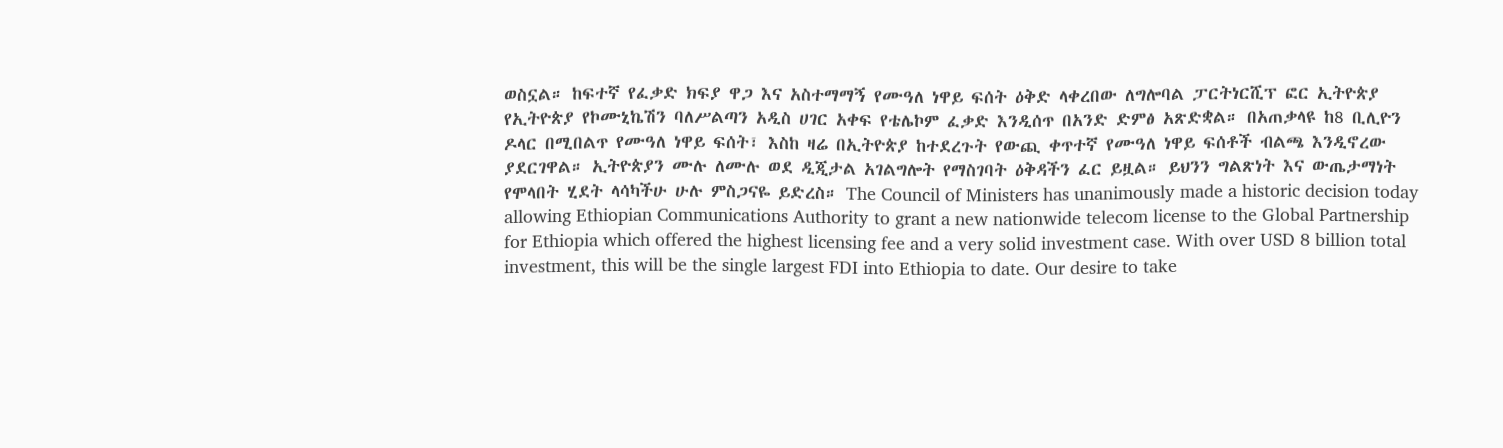ወስኗል። ከፍተኛ የፈቃድ ክፍያ ዋጋ እና አስተማማኝ የሙዓለ ነዋይ ፍሰት ዕቅድ ላቀረበው ለግሎባል ፓርትነርሺፕ ፎር ኢትዮጵያ የኢትዮጵያ የኮሙኒኬሽን ባለሥልጣን አዲስ ሀገር አቀፍ የቴሌኮም ፈቃድ እንዲሰጥ በአንድ ድምፅ አጽድቋል። በአጠቃላዩ ከ8 ቢሊዮን ዶላር በሚበልጥ የሙዓለ ነዋይ ፍሰት፣ እስከ ዛሬ በኢትዮጵያ ከተደረጉት የውጪ ቀጥተኛ የሙዓለ ነዋይ ፍሰቶች ብልጫ እንዲኖረው ያደርገዋል። ኢትዮጵያን ሙሉ ለሙሉ ወደ ዲጂታል አገልግሎት የማስገባት ዕቅዳችን ፈር ይዟል። ይህንን ግልጽነት እና ውጤታማነት የሞላበት ሂደት ላሳካችሁ ሁሉ ምስጋናዬ ይድረስ። The Council of Ministers has unanimously made a historic decision today allowing Ethiopian Communications Authority to grant a new nationwide telecom license to the Global Partnership for Ethiopia which offered the highest licensing fee and a very solid investment case. With over USD 8 billion total investment, this will be the single largest FDI into Ethiopia to date. Our desire to take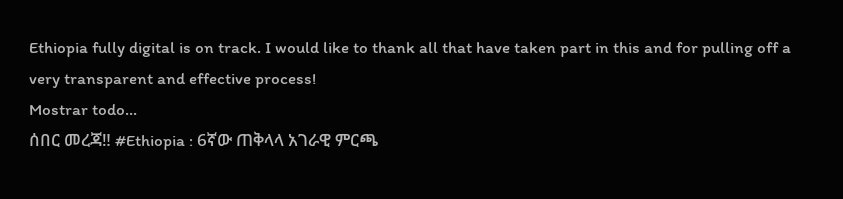Ethiopia fully digital is on track. I would like to thank all that have taken part in this and for pulling off a very transparent and effective process!
Mostrar todo...
ሰበር መረጃ‼ #Ethiopia : 6ኛው ጠቅላላ አገራዊ ምርጫ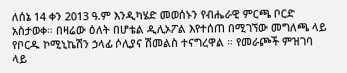ለሰኔ 14 ቀን 2013 ዓ.ም እንዲካሄድ መወሰኑን የብሔራዊ ምርጫ ቦርድ አስታወቀ። በዛሬው ዕለት በሆቴል ዲሊኦፖል እየተሰጠ በሚገኘው መግለጫ ላይ የቦርዱ ኮሚኒኬሽን ኃላፊ ሶሊያና ሽመልስ ተናግረዋል ። የመራጮች ምዝገባ ላይ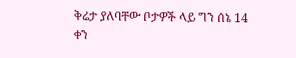ቅሬታ ያለባቸው ቦታዎች ላይ ግን ሰኔ 14 ቀን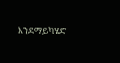እንደማይካሄድ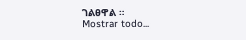ገልፀዋል ።
Mostrar todo...